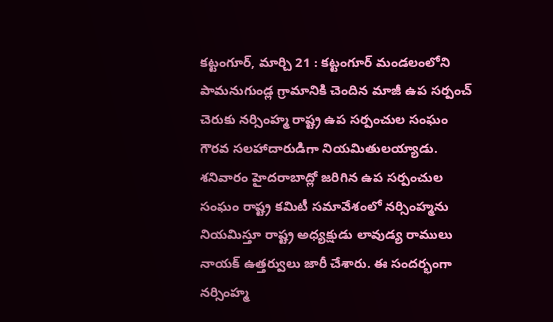కట్టంగూర్, మార్చి 21 : కట్టంగూర్ మండలంలోని పామనుగుండ్ల గ్రామానికి చెందిన మాజీ ఉప సర్పంచ్ చెరుకు నర్సింహ్మ రాష్ట్ర ఉప సర్పంచుల సంఘం గౌరవ సలహాదారుడిగా నియమితులయ్యాడు. శనివారం హైదరాబాద్లో జరిగిన ఉప సర్పంచుల సంఘం రాష్ట్ర కమిటీ సమావేశంలో నర్సింహ్మను నియమిస్తూ రాష్ట్ర అధ్యక్షుడు లావుడ్య రాములు నాయక్ ఉత్తర్వులు జారీ చేశారు. ఈ సందర్భంగా నర్సింహ్మ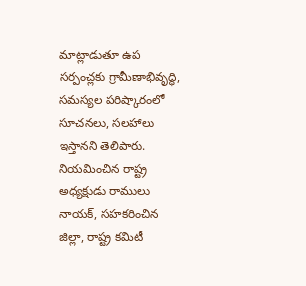మాట్లాడుతూ ఉప సర్పంచ్లకు గ్రామీణాభివృద్ధి, సమస్యల పరిష్కారంలో సూచనలు, సలహాలు ఇస్తానని తెలిపారు. నియమించిన రాష్ట్ర అధ్యక్షుడు రాములు నాయక్, సహకరించిన జిల్లా, రాష్ట్ర కమిటీ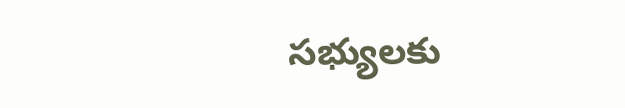సభ్యులకు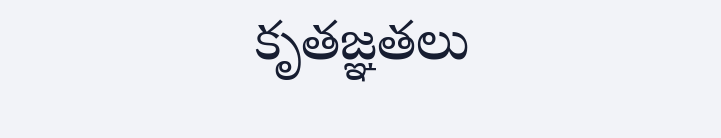కృతజ్ఞతలు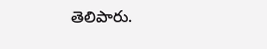తెలిపారు.